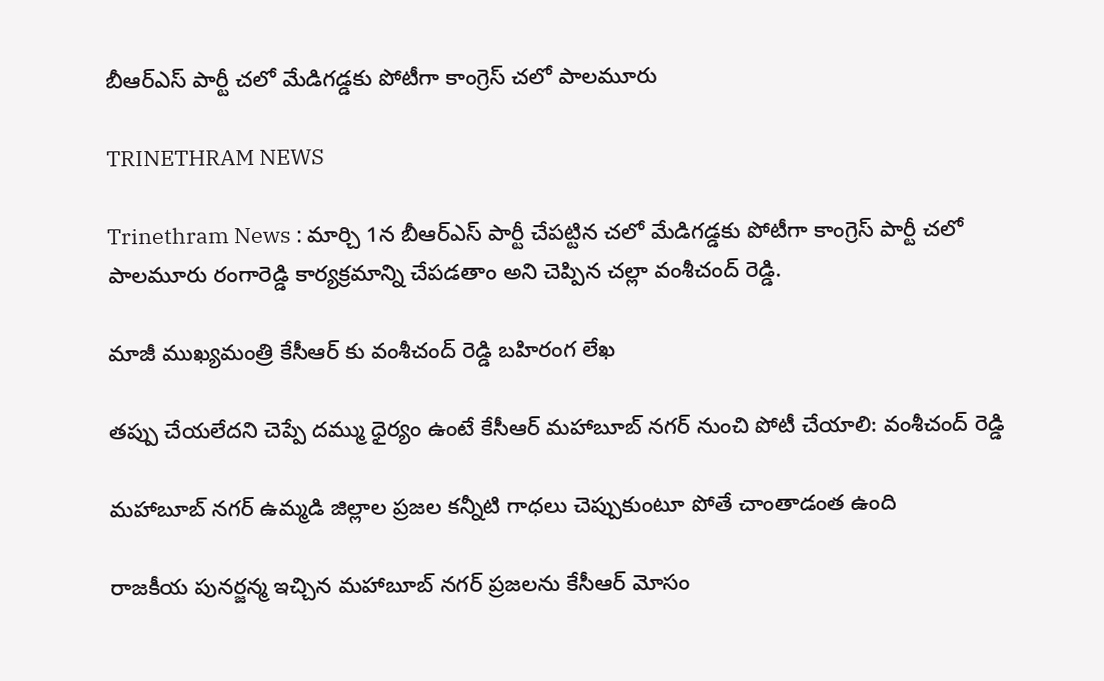బీఆర్ఎస్ పార్టీ చలో మేడిగడ్డకు పోటీగా కాంగ్రెస్ చలో పాలమూరు

TRINETHRAM NEWS

Trinethram News : మార్చి 1న బీఆర్ఎస్ పార్టీ చేపట్టిన చలో మేడిగడ్డకు పోటీగా కాంగ్రెస్ పార్టీ చలో పాలమూరు రంగారెడ్డి కార్యక్రమాన్ని చేపడతాం అని చెప్పిన చల్లా వంశీచంద్ రెడ్డి.

మాజీ ముఖ్యమంత్రి కేసీఆర్ కు వంశీచంద్ రెడ్డి బహిరంగ లేఖ

తప్పు చేయలేదని చెప్పే దమ్ము ధైర్యం ఉంటే కేసీఆర్ మహాబూబ్ నగర్ నుంచి పోటీ చేయాలి: వంశీచంద్ రెడ్డి

మహాబూబ్ నగర్ ఉమ్మడి జిల్లాల ప్రజల కన్నీటి గాధలు చెప్పుకుంటూ పోతే చాంతాడంత ఉంది

రాజకీయ పునర్జన్మ ఇచ్చిన మహాబూబ్ నగర్ ప్రజలను కేసీఆర్ మోసం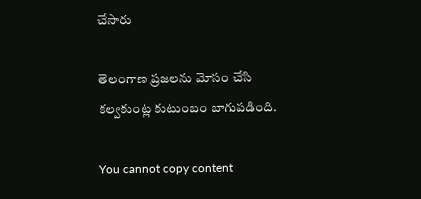చేసారు

తెలంగాణ ప్రజలను మోసం చేసి కల్వకుంట్ల కుటుంబం బాగుపడింది.

You cannot copy content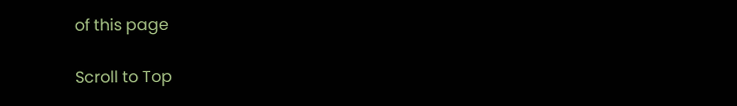of this page

Scroll to Top